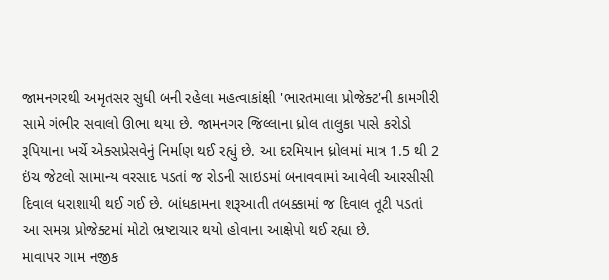જામનગરથી અમૃતસર સુધી બની રહેલા મહત્વાકાંક્ષી 'ભારતમાલા પ્રોજેક્ટ'ની કામગીરી સામે ગંભીર સવાલો ઊભા થયા છે. જામનગર જિલ્લાના ધ્રોલ તાલુકા પાસે કરોડો રૂપિયાના ખર્ચે એક્સપ્રેસવેનું નિર્માણ થઈ રહ્યું છે. આ દરમિયાન ધ્રોલમાં માત્ર 1.5 થી 2 ઇંચ જેટલો સામાન્ય વરસાદ પડતાં જ રોડની સાઇડમાં બનાવવામાં આવેલી આરસીસી દિવાલ ધરાશાયી થઈ ગઈ છે. બાંધકામના શરૂઆતી તબક્કામાં જ દિવાલ તૂટી પડતાં આ સમગ્ર પ્રોજેક્ટમાં મોટો ભ્રષ્ટાચાર થયો હોવાના આક્ષેપો થઈ રહ્યા છે.
માવાપર ગામ નજીક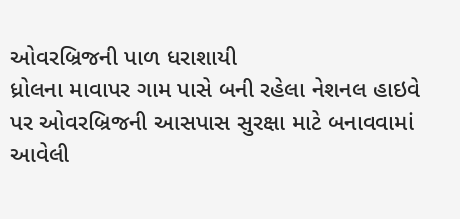ઓવરબ્રિજની પાળ ધરાશાયી
ધ્રોલના માવાપર ગામ પાસે બની રહેલા નેશનલ હાઇવે પર ઓવરબ્રિજની આસપાસ સુરક્ષા માટે બનાવવામાં આવેલી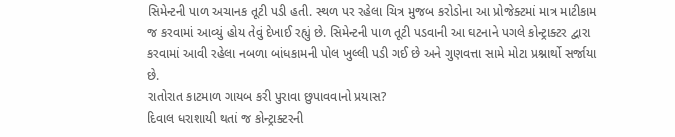સિમેન્ટની પાળ અચાનક તૂટી પડી હતી. સ્થળ પર રહેલા ચિત્ર મુજબ કરોડોના આ પ્રોજેક્ટમાં માત્ર માટીકામ જ કરવામાં આવ્યું હોય તેવું દેખાઈ રહ્યું છે. સિમેન્ટની પાળ તૂટી પડવાની આ ઘટનાને પગલે કોન્ટ્રાક્ટર દ્વારા કરવામાં આવી રહેલા નબળા બાંધકામની પોલ ખુલ્લી પડી ગઈ છે અને ગુણવત્તા સામે મોટા પ્રશ્નાર્થો સર્જાયા છે.
રાતોરાત કાટમાળ ગાયબ કરી પુરાવા છુપાવવાનો પ્રયાસ?
દિવાલ ધરાશાયી થતાં જ કોન્ટ્રાક્ટરની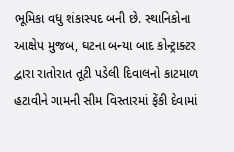ભૂમિકા વધુ શંકાસ્પદ બની છે. સ્થાનિકોના આક્ષેપ મુજબ, ઘટના બન્યા બાદ કોન્ટ્રાક્ટર દ્વારા રાતોરાત તૂટી પડેલી દિવાલનો કાટમાળ હટાવીને ગામની સીમ વિસ્તારમાં ફેંકી દેવામાં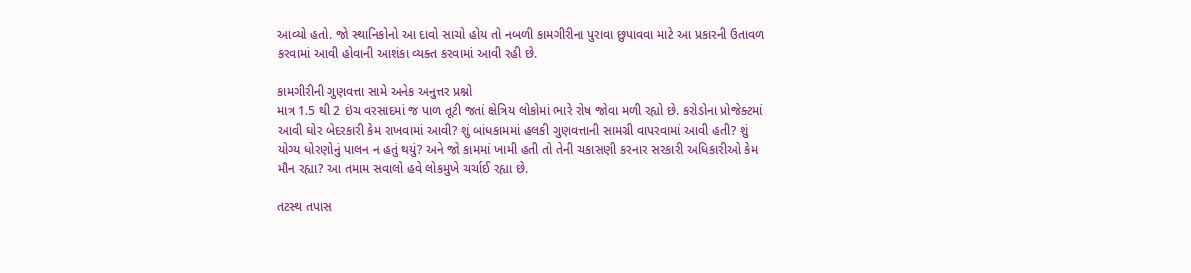આવ્યો હતો. જો સ્થાનિકોનો આ દાવો સાચો હોય તો નબળી કામગીરીના પુરાવા છુપાવવા માટે આ પ્રકારની ઉતાવળ કરવામાં આવી હોવાની આશંકા વ્યક્ત કરવામાં આવી રહી છે.

કામગીરીની ગુણવત્તા સામે અનેક અનુત્તર પ્રશ્નો
માત્ર 1.5 થી 2 ઇંચ વરસાદમાં જ પાળ તૂટી જતાં ક્ષેત્રિય લોકોમાં ભારે રોષ જોવા મળી રહ્યો છે. કરોડોના પ્રોજેક્ટમાં આવી ઘોર બેદરકારી કેમ રાખવામાં આવી? શું બાંધકામમાં હલકી ગુણવત્તાની સામગ્રી વાપરવામાં આવી હતી? શું યોગ્ય ધોરણોનું પાલન ન હતું થયું? અને જો કામમાં ખામી હતી તો તેની ચકાસણી કરનાર સરકારી અધિકારીઓ કેમ મૌન રહ્યા? આ તમામ સવાલો હવે લોકમુખે ચર્ચાઈ રહ્યા છે.

તટસ્થ તપાસ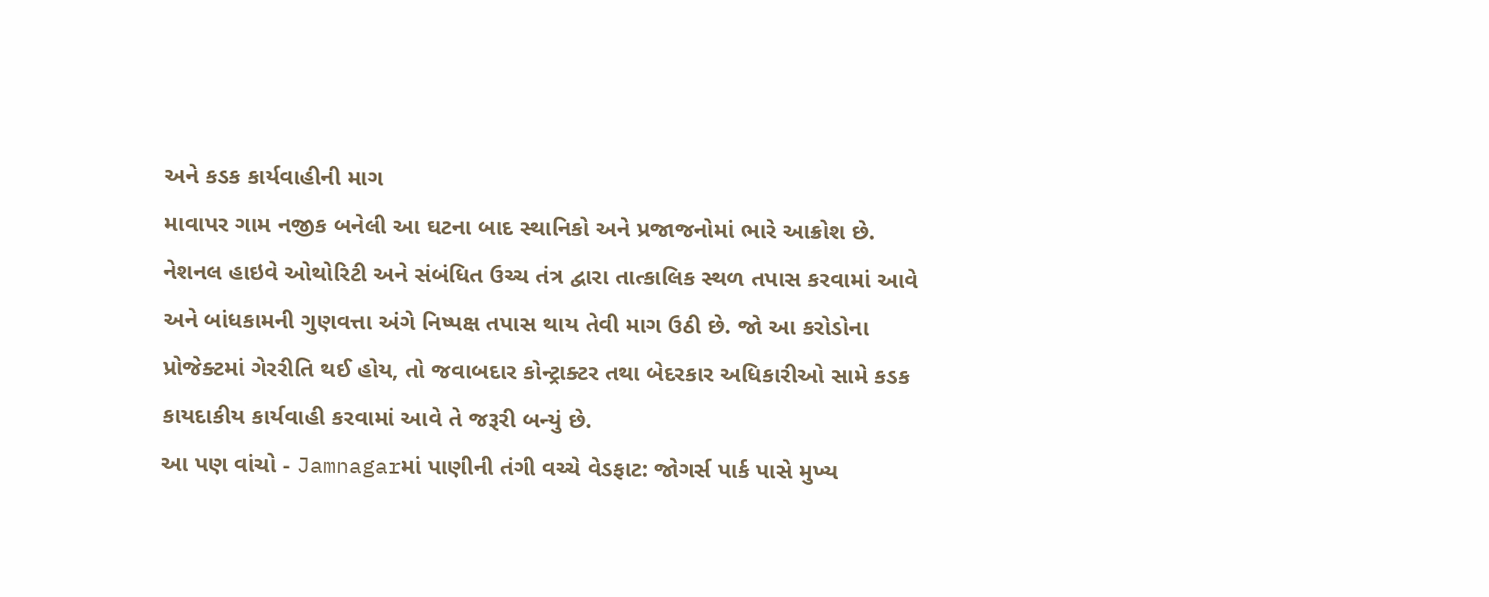અને કડક કાર્યવાહીની માગ
માવાપર ગામ નજીક બનેલી આ ઘટના બાદ સ્થાનિકો અને પ્રજાજનોમાં ભારે આક્રોશ છે. નેશનલ હાઇવે ઓથોરિટી અને સંબંધિત ઉચ્ચ તંત્ર દ્વારા તાત્કાલિક સ્થળ તપાસ કરવામાં આવે અને બાંધકામની ગુણવત્તા અંગે નિષ્પક્ષ તપાસ થાય તેવી માગ ઉઠી છે. જો આ કરોડોના પ્રોજેક્ટમાં ગેરરીતિ થઈ હોય, તો જવાબદાર કોન્ટ્રાક્ટર તથા બેદરકાર અધિકારીઓ સામે કડક કાયદાકીય કાર્યવાહી કરવામાં આવે તે જરૂરી બન્યું છે.
આ પણ વાંચો - Jamnagarમાં પાણીની તંગી વચ્ચે વેડફાટ: જોગર્સ પાર્ક પાસે મુખ્ય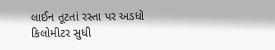લાઈન તૂટતાં રસ્તા પર અડધો કિલોમીટર સુધી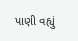પાણી વહ્યું